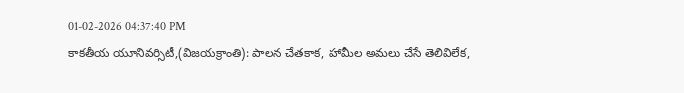01-02-2026 04:37:40 PM
కాకతీయ యూనివర్సిటీ,(విజయక్రాంతి): పాలన చేతకాక, హామీల అమలు చేసే తెలివిలేక,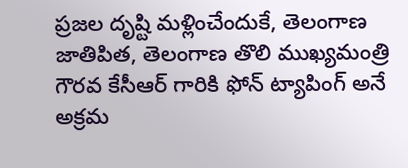ప్రజల దృష్టి మళ్లించేందుకే, తెలంగాణ జాతిపిత, తెలంగాణ తొలి ముఖ్యమంత్రి గౌరవ కేసీఆర్ గారికి ఫోన్ ట్యాపింగ్ అనే అక్రమ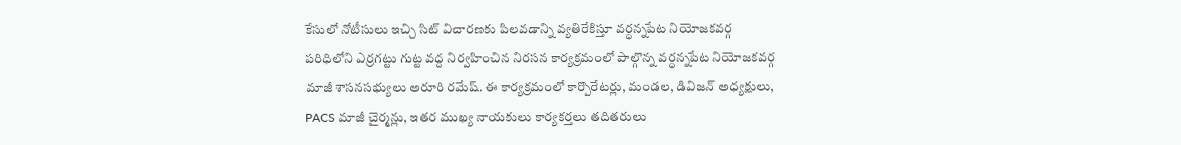కేసులో నోటీసులు ఇచ్చి సిట్ విచారణకు పిలవడాన్ని వ్యతిరేకిస్తూ వర్ధన్నపేట నియోజకవర్గ పరిధిలోని ఎర్రగట్టు గుట్ట వద్ద నిర్వహించిన నిరసన కార్యక్రమంలో పాల్గొన్న వర్ధన్నపేట నియోజకవర్గ మాజీ శాసనసభ్యులు అరూరి రమేష్. ఈ కార్యక్రమంలో కార్పొరేటర్లు, మండల, డివిజన్ అధ్యక్షులు, PACS మాజీ చైర్మన్లు, ఇతర ముఖ్య నాయకులు కార్యకర్తలు తదితరులు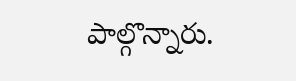పాల్గొన్నారు.